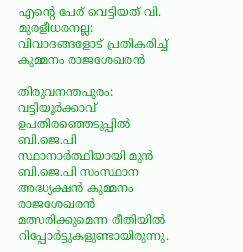എന്റെ പേര് വെട്ടിയത് വി. മുരളീധരനല്ല: വിവാദങ്ങളോട് പ്രതികരിച്ച്‌ കുമ്മനം രാജശേഖരന്‍

തിരുവനന്തപുരം: വട്ടിയൂര്‍ക്കാവ് ഉപതിരഞ്ഞെടുപ്പില്‍ ബി.ജെ.പി സ്ഥാനാര്‍ത്ഥിയായി മുന്‍ ബി.ജെ.പി സംസ്ഥാന അദ്ധ്യക്ഷന്‍ കുമ്മനം രാജശേഖരന്‍ മത്സരിക്കുമെന്ന രീതിയില്‍ റിപ്പോര്‍ട്ടുകളുണ്ടായിരുന്നു.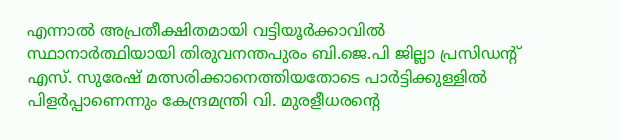എന്നാല്‍ അപ്രതീക്ഷിതമായി വട്ടിയൂര്‍ക്കാവില്‍ സ്ഥാനാര്‍ത്ഥിയായി തിരുവനന്തപുരം ബി.ജെ.പി ജില്ലാ പ്രസിഡന്റ് എസ്. സുരേഷ് മത്സരിക്കാനെത്തിയതോടെ പാര്‍ട്ടിക്കുള്ളില്‍ പിളര്‍പ്പാണെന്നും കേന്ദ്രമന്ത്രി വി. മുരളീധരന്റെ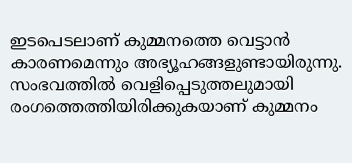ഇടപെടലാണ് കുമ്മനത്തെ വെട്ടാന്‍ കാരണമെന്നും അഭ്യൂഹങ്ങളുണ്ടായിരുന്നു. സംഭവത്തില്‍ വെളിപ്പെടുത്തലുമായി രംഗത്തെത്തിയിരിക്കുകയാണ് കുമ്മനം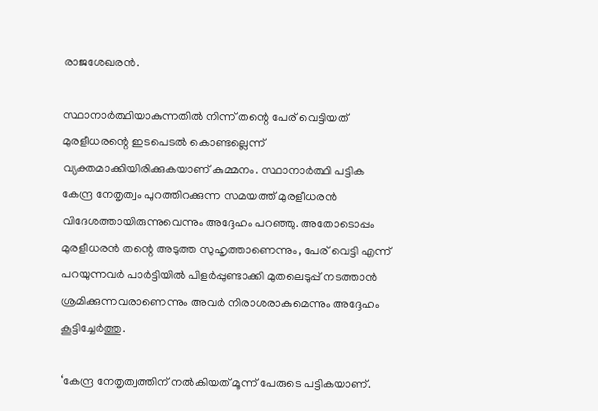രാജശേഖരന്‍.

സ്ഥാനാര്‍ത്ഥിയാകുന്നതില്‍ നിന്ന് തന്റെ പേര് വെട്ടിയത് മുരളീധരന്റെ ഇടപെടല്‍ കൊണ്ടല്ലെന്ന് വ്യക്തമാക്കിയിരിക്കുകയാണ് കുമ്മനം. സ്ഥാനാര്‍ത്ഥി പട്ടിക കേന്ദ്ര നേതൃത്വം പുറത്തിറക്കുന്ന സമയത്ത് മുരളീധരന്‍ വിദേശത്തായിരുന്നുവെന്നും അദ്ദേഹം പറഞ്ഞു. അതോടൊപ്പം മുരളീധരന്‍ തന്റെ അടുത്ത സുഹൃത്താണെന്നും, പേര് വെട്ടി എന്ന് പറയുന്നവര്‍ പാര്‍ട്ടിയില്‍ പിളര്‍പ്പുണ്ടാക്കി മുതലെടുപ്പ് നടത്താന്‍ ശ്രമിക്കുന്നവരാണെന്നും അവര്‍ നിരാശരാകുമെന്നും അദ്ദേഹം കൂട്ടിച്ചേര്‍ത്തു.

‘കേന്ദ്ര നേതൃത്വത്തിന് നല്‍കിയത് മൂന്ന് പേരുടെ പട്ടികയാണ്.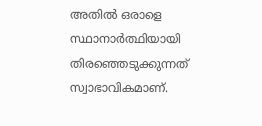അതില്‍ ഒരാളെ സ്ഥാനാര്‍ത്ഥിയായി തിരഞ്ഞെടുക്കുന്നത് സ്വാഭാവികമാണ്.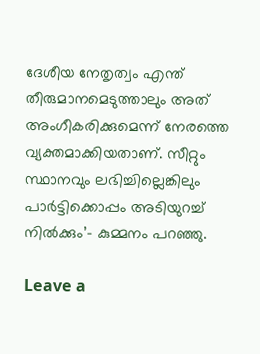ദേശീയ നേതൃത്വം എന്ത് തീരുമാനമെടുത്താലും അത് അംഗീകരിക്കുമെന്ന് നേരത്തെ വ്യക്തമാക്കിയതാണ്. സീറ്റും സ്ഥാനവും ലഭിച്ചില്ലെങ്കിലും പാര്‍ട്ടിക്കൊപ്പം അടിയുറച്ച്‌ നില്‍ക്കും’- കുമ്മനം പറഞ്ഞു.

Leave a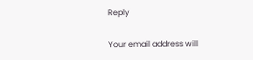Reply

Your email address will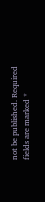not be published. Required fields are marked *